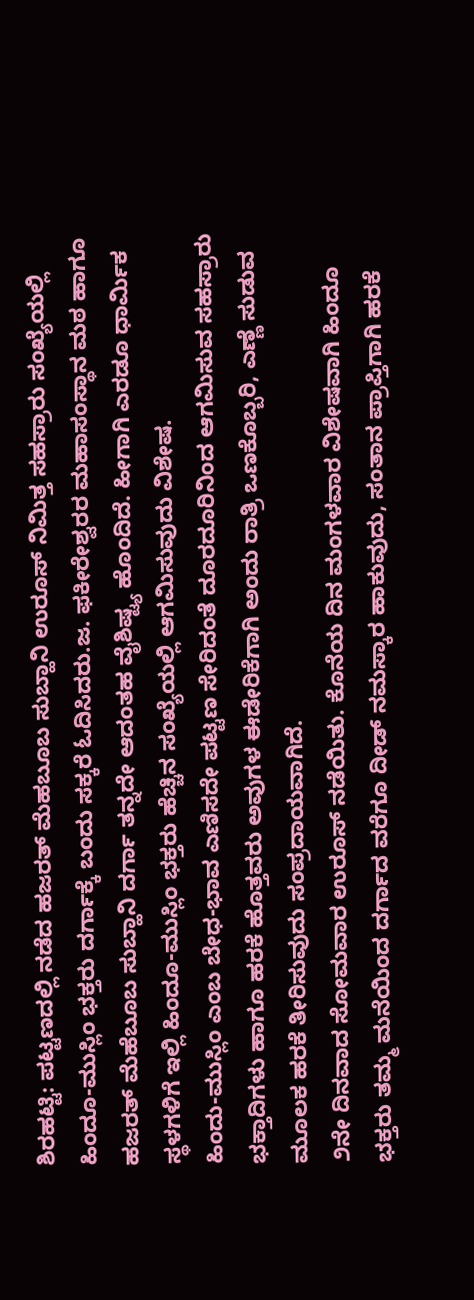ಶಿರಹಟ್ಟಿ: ಪಟ್ಟಣದಲ್ಲಿ ನಡೆದ ಹಜರತ್ ಮೆಹಬೂಬ ಸುಬ್ಹಾನಿ ಉರೂಸ್ ನಿಮಿತ್ತ ಸಹಸ್ರಾರು ಸಂಖ್ಯೆಯಲ್ಲಿ ಹಿಂದೂ-ಮುಸ್ಲಿಂ ಭಕ್ತರು ದರ್ಗಾಕ್ಕೆ ಬಂದು ಸಕ್ಕರೆ ಓದಿಸಿದರು.ಜ. ಫಕೀರೇಶ್ವರರ ಮಹಾಸಂಸ್ಥಾನ ಮಠ ಹಾಗೂ ಹಜರತ್ ಮೆಹೆಬೂಬ ಸುಬ್ಹಾನಿ ದರ್ಗಾ ತನ್ನದೇ ಆದಂತಹ ವೈಶಿಷ್ಟ್ಯ ಹೊಂದಿದೆ. ಹೀಗಾಗಿ ಎರಡೂ ಧಾರ್ಮಿಕ ಸ್ಥಳಗಳಿಗೆ ಇಲ್ಲಿ ಹಿಂದೂ-ಮುಸ್ಲಿಂ ಭಕ್ತರು ಹೆಚ್ಚಿನ ಸಂಖ್ಯೆಯಲ್ಲಿ ಆಗಮಿಸುವುದು ವಿಶೇಷ.
ಹಿಂದು-ಮುಸ್ಲಿಂ ಎಂಬ ಬೇಧ-ಭಾವ ಎಣಿಸದೇ ಪಟ್ಟಣ ಸೇರಿದಂತೆ ದೂರದೂರಿನಿಂದ ಆಗಮಿಸುವ ಸಹಸ್ರಾರು ಭಕ್ತಾದಿಗಳು ಹಾಗೂ ಹರಕೆ ಹೊತ್ತವರು ಅವುಗಳ ಈಡೇರಿಕೆಗಾಗಿ ಅಂದು ರಾತ್ರಿ ಒಣಕೊಬ್ಬರಿ, ಎಣ್ಣೆ ಸುಡುವ ಮೂಲಕ ಹರಕೆ ತೀರಿಸುವುದು ಸಂಪ್ರದಾಯವಾಗಿದೆ.
೨ನೇ ದಿನವಾದ ಸೋಮವಾರ ಉರೂಸ್ ನಡೆಯಿತು. ಕೊನೆಯ ದಿನ ಮಂಗಳವಾರ ವಿಶೇಷವಾಗಿ ಹಿಂದೂ ಭಕ್ತರು ತಮ್ಮ ಮನೆಯಿಂದ ದರ್ಗಾದ ವರೆಗೂ ದೀಡ್ ನಮಸ್ಕಾರ ಹಾಕುವುದು, ಸಂತಾನ ಪ್ರಾಪ್ತಿಗಾಗಿ ಹರಕೆ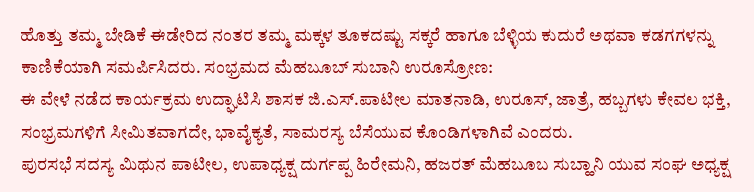ಹೊತ್ತು ತಮ್ಮ ಬೇಡಿಕೆ ಈಡೇರಿದ ನಂತರ ತಮ್ಮ ಮಕ್ಕಳ ತೂಕದಷ್ಟು ಸಕ್ಕರೆ ಹಾಗೂ ಬೆಳ್ಳಿಯ ಕುದುರೆ ಅಥವಾ ಕಡಗಗಳನ್ನು ಕಾಣಿಕೆಯಾಗಿ ಸಮರ್ಪಿಸಿದರು. ಸಂಭ್ರಮದ ಮೆಹಬೂಬ್ ಸುಬಾನಿ ಉರೂಸ್ರೋಣ:
ಈ ವೇಳೆ ನಡೆದ ಕಾರ್ಯಕ್ರಮ ಉದ್ಘಾಟಿಸಿ ಶಾಸಕ ಜಿ.ಎಸ್.ಪಾಟೀಲ ಮಾತನಾಡಿ, ಉರೂಸ್, ಜಾತ್ರೆ, ಹಬ್ಬಗಳು ಕೇವಲ ಭಕ್ತಿ, ಸಂಭ್ರಮಗಳಿಗೆ ಸೀಮಿತವಾಗದೇ, ಭಾವೈಕ್ಯತೆ, ಸಾಮರಸ್ಯ ಬೆಸೆಯುವ ಕೊಂಡಿಗಳಾಗಿವೆ ಎಂದರು.
ಪುರಸಭೆ ಸದಸ್ಯ ಮಿಥುನ ಪಾಟೀಲ, ಉಪಾಧ್ಯಕ್ಷ ದುರ್ಗಪ್ಪ ಹಿರೇಮನಿ, ಹಜರತ್ ಮೆಹಬೂಬ ಸುಬ್ಹಾನಿ ಯುವ ಸಂಘ ಅಧ್ಯಕ್ಷ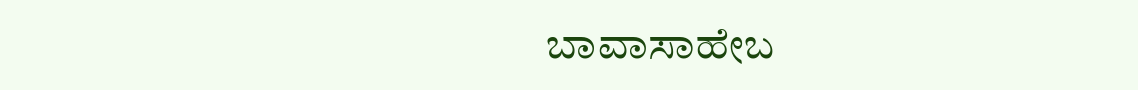ಬಾವಾಸಾಹೇಬ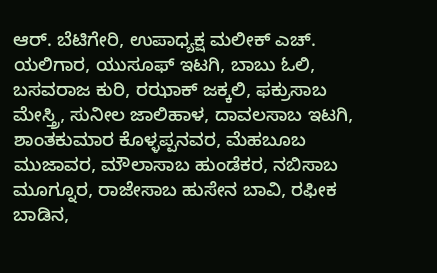ಆರ್. ಬೆಟಿಗೇರಿ, ಉಪಾಧ್ಯಕ್ಷ ಮಲೀಕ್ ಎಚ್. ಯಲಿಗಾರ, ಯುಸೂಫ್ ಇಟಗಿ, ಬಾಬು ಓಲಿ, ಬಸವರಾಜ ಕುರಿ, ರಝಾಕ್ ಜಕ್ಕಲಿ, ಫಕ್ರುಸಾಬ ಮೇಸ್ತ್ರಿ, ಸುನೀಲ ಜಾಲಿಹಾಳ, ದಾವಲಸಾಬ ಇಟಗಿ, ಶಾಂತಕುಮಾರ ಕೊಳ್ಳಪ್ಪನವರ, ಮೆಹಬೂಬ ಮುಜಾವರ, ಮೌಲಾಸಾಬ ಹುಂಡೆಕರ, ನಬಿಸಾಬ ಮೂಗ್ನೂರ, ರಾಜೇಸಾಬ ಹುಸೇನ ಬಾವಿ, ರಫೀಕ ಬಾಡಿನ,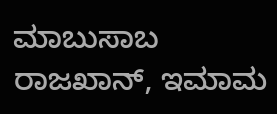ಮಾಬುಸಾಬ ರಾಜಖಾನ್, ಇಮಾಮ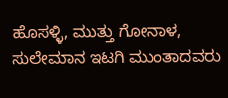ಹೊಸಳ್ಳಿ, ಮುತ್ತು ಗೋನಾಳ, ಸುಲೇಮಾನ ಇಟಗಿ ಮುಂತಾದವರು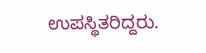ಉಪಸ್ಥಿತರಿದ್ದರು.